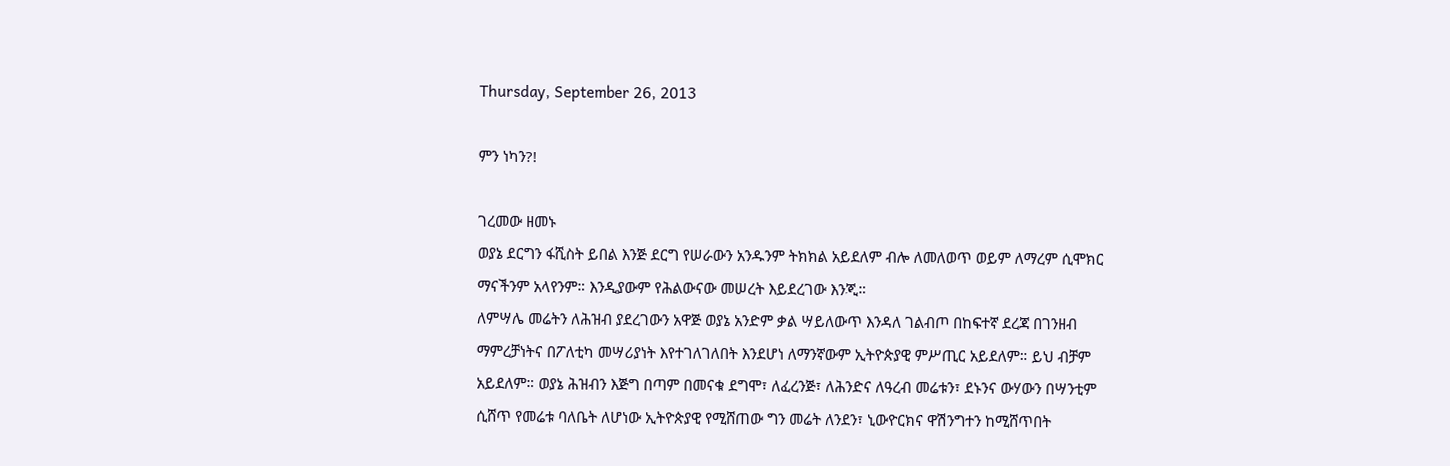Thursday, September 26, 2013

ምን ነካን?!

ገረመው ዘመኑ
ወያኔ ደርግን ፋሺስት ይበል እንጅ ደርግ የሠራውን አንዱንም ትክክል አይደለም ብሎ ለመለወጥ ወይም ለማረም ሲሞክር ማናችንም አላየንም። እንዲያውም የሕልውናው መሠረት እይደረገው እንጂ።
ለምሣሌ መሬትን ለሕዝብ ያደረገውን አዋጅ ወያኔ አንድም ቃል ሣይለውጥ እንዳለ ገልብጦ በከፍተኛ ደረጃ በገንዘብ ማምረቻነትና በፖለቲካ መሣሪያነት እየተገለገለበት እንደሆነ ለማንኛውም ኢትዮጵያዊ ምሥጢር አይደለም። ይህ ብቻም አይደለም። ወያኔ ሕዝብን እጅግ በጣም በመናቁ ደግሞ፣ ለፈረንጅ፣ ለሕንድና ለዓረብ መሬቱን፣ ደኑንና ውሃውን በሣንቲም ሲሸጥ የመሬቱ ባለቤት ለሆነው ኢትዮጵያዊ የሚሸጠው ግን መሬት ለንደን፣ ኒውዮርክና ዋሽንግተን ከሚሸጥበት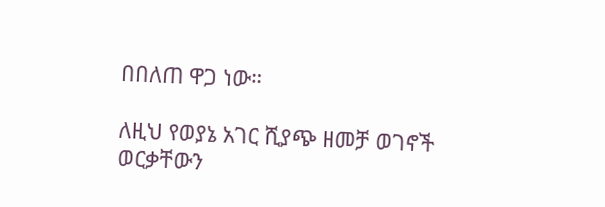በበለጠ ዋጋ ነው።

ለዚህ የወያኔ አገር ሺያጭ ዘመቻ ወገኖች ወርቃቸውን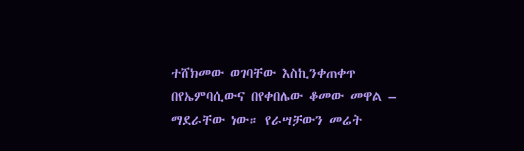ተሸክመው ወገባቸው እስኪንቀጠቀጥ በየኤምባሲውና በየቀበሌው ቆመው መዋል – ማደራቸው ነው። የራሣቻውን መሬት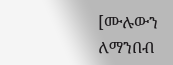[ሙሉውን ለማንበብ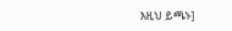እዚህ ይጫኑ]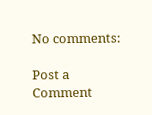No comments:

Post a Comment